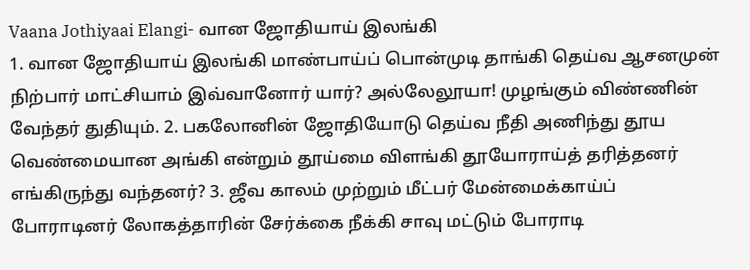Vaana Jothiyaai Elangi- வான ஜோதியாய் இலங்கி
1. வான ஜோதியாய் இலங்கி மாண்பாய்ப் பொன்முடி தாங்கி தெய்வ ஆசனமுன் நிற்பார் மாட்சியாம் இவ்வானோர் யார்? அல்லேலூயா! முழங்கும் விண்ணின் வேந்தர் துதியும். 2. பகலோனின் ஜோதியோடு தெய்வ நீதி அணிந்து தூய வெண்மையான அங்கி என்றும் தூய்மை விளங்கி தூயோராய்த் தரித்தனர் எங்கிருந்து வந்தனர்? 3. ஜீவ காலம் முற்றும் மீட்பர் மேன்மைக்காய்ப் போராடினர் லோகத்தாரின் சேர்க்கை நீக்கி சாவு மட்டும் போராடி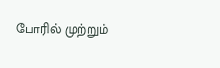போரில் முற்றும்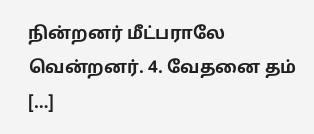நின்றனர் மீட்பராலே வென்றனர். 4. வேதனை தம் […]